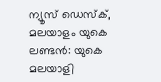ന്യൂസ് ഡെസ്ക്, മലയാളം യുകെ
ലണ്ടൻ: യുകെ മലയാളി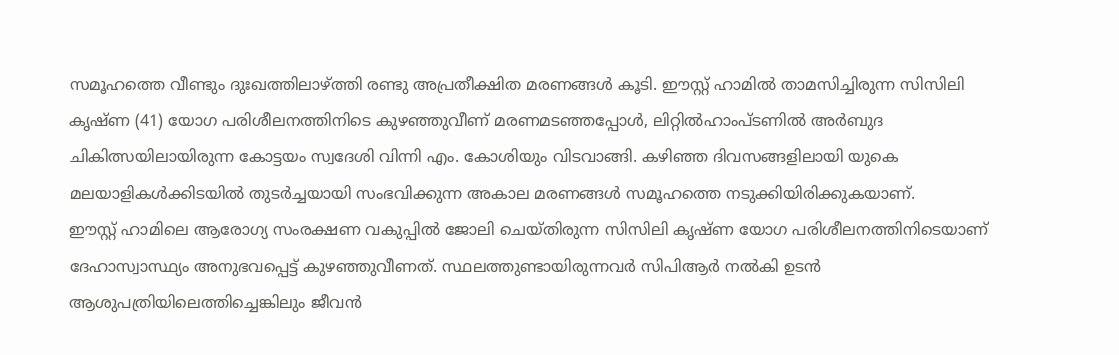സമൂഹത്തെ വീണ്ടും ദുഃഖത്തിലാഴ്ത്തി രണ്ടു അപ്രതീക്ഷിത മരണങ്ങൾ കൂടി. ഈസ്റ്റ് ഹാമിൽ താമസിച്ചിരുന്ന സിസിലി കൃഷ്ണ (41) യോഗ പരിശീലനത്തിനിടെ കുഴഞ്ഞുവീണ് മരണമടഞ്ഞപ്പോൾ, ലിറ്റിൽഹാംപ്ടണിൽ അർബുദ ചികിത്സയിലായിരുന്ന കോട്ടയം സ്വദേശി വിന്നി എം. കോശിയും വിടവാങ്ങി. കഴിഞ്ഞ ദിവസങ്ങളിലായി യുകെ മലയാളികൾക്കിടയിൽ തുടർച്ചയായി സംഭവിക്കുന്ന അകാല മരണങ്ങൾ സമൂഹത്തെ നടുക്കിയിരിക്കുകയാണ്.
ഈസ്റ്റ് ഹാമിലെ ആരോഗ്യ സംരക്ഷണ വകുപ്പിൽ ജോലി ചെയ്തിരുന്ന സിസിലി കൃഷ്ണ യോഗ പരിശീലനത്തിനിടെയാണ് ദേഹാസ്വാസ്ഥ്യം അനുഭവപ്പെട്ട് കുഴഞ്ഞുവീണത്. സ്ഥലത്തുണ്ടായിരുന്നവർ സിപിആർ നൽകി ഉടൻ ആശുപത്രിയിലെത്തിച്ചെങ്കിലും ജീവൻ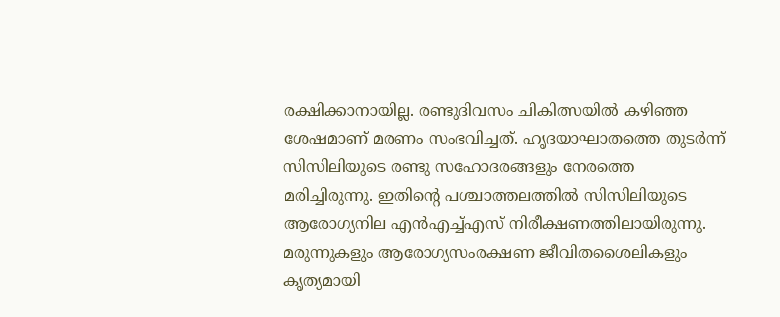രക്ഷിക്കാനായില്ല. രണ്ടുദിവസം ചികിത്സയിൽ കഴിഞ്ഞ ശേഷമാണ് മരണം സംഭവിച്ചത്. ഹൃദയാഘാതത്തെ തുടർന്ന് സിസിലിയുടെ രണ്ടു സഹോദരങ്ങളും നേരത്തെ മരിച്ചിരുന്നു. ഇതിന്റെ പശ്ചാത്തലത്തിൽ സിസിലിയുടെ ആരോഗ്യനില എൻഎച്ച്എസ് നിരീക്ഷണത്തിലായിരുന്നു. മരുന്നുകളും ആരോഗ്യസംരക്ഷണ ജീവിതശൈലികളും കൃത്യമായി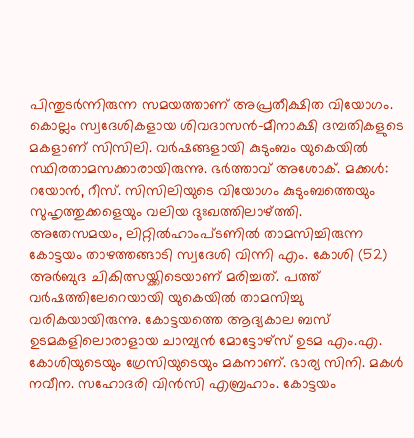പിന്തുടർന്നിരുന്ന സമയത്താണ് അപ്രതീക്ഷിത വിയോഗം.
കൊല്ലം സ്വദേശികളായ ശിവദാസൻ–മീനാക്ഷി ദമ്പതികളുടെ മകളാണ് സിസിലി. വർഷങ്ങളായി കുടുംബം യുകെയിൽ സ്ഥിരതാമസക്കാരായിരുന്നു. ഭർത്താവ് അശോക്. മക്കൾ: റയോൻ, റീസ്. സിസിലിയുടെ വിയോഗം കുടുംബത്തെയും സുഹൃത്തുക്കളെയും വലിയ ദുഃഖത്തിലാഴ്ത്തി.
അതേസമയം, ലിറ്റിൽഹാംപ്ടണിൽ താമസിച്ചിരുന്ന കോട്ടയം താഴത്തങ്ങാടി സ്വദേശി വിന്നി എം. കോശി (52) അർബുദ ചികിത്സയ്ക്കിടെയാണ് മരിച്ചത്. പത്ത് വർഷത്തിലേറെയായി യുകെയിൽ താമസിച്ചു വരികയായിരുന്നു. കോട്ടയത്തെ ആദ്യകാല ബസ് ഉടമകളിലൊരാളായ ചാമ്പ്യൻ മോട്ടോഴ്സ് ഉടമ എം.എ. കോശിയുടെയും ഗ്രേസിയുടെയും മകനാണ്. ഭാര്യ സിനി. മകൾ നവീന. സഹോദരി വിൻസി എബ്രഹാം. കോട്ടയം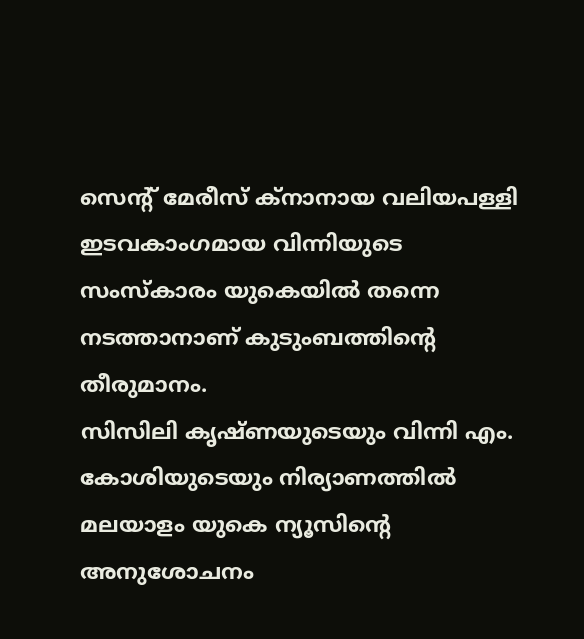സെന്റ് മേരീസ് ക്നാനായ വലിയപള്ളി ഇടവകാംഗമായ വിന്നിയുടെ സംസ്കാരം യുകെയിൽ തന്നെ നടത്താനാണ് കുടുംബത്തിന്റെ തീരുമാനം.
സിസിലി കൃഷ്ണയുടെയും വിന്നി എം. കോശിയുടെയും നിര്യാണത്തിൽ മലയാളം യുകെ ന്യൂസിന്റെ അനുശോചനം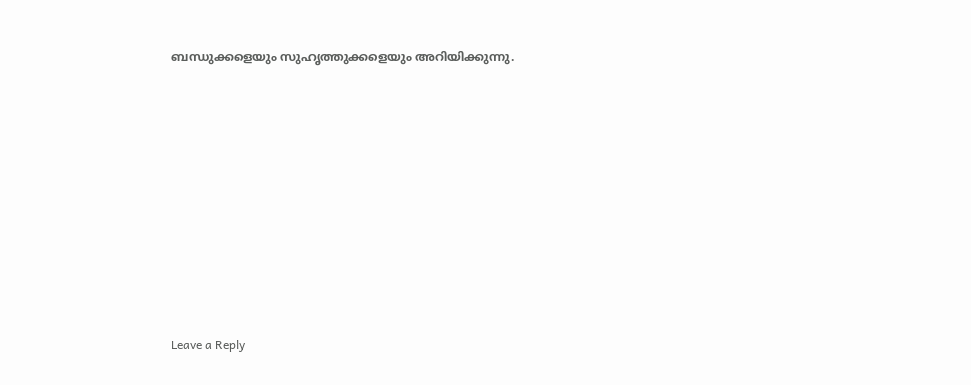ബന്ധുക്കളെയും സുഹൃത്തുക്കളെയും അറിയിക്കുന്നു.











Leave a Reply